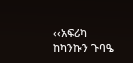‹‹አፍሪካ ከካንኩን ጉባዔ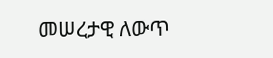መሠረታዊ ለውጥ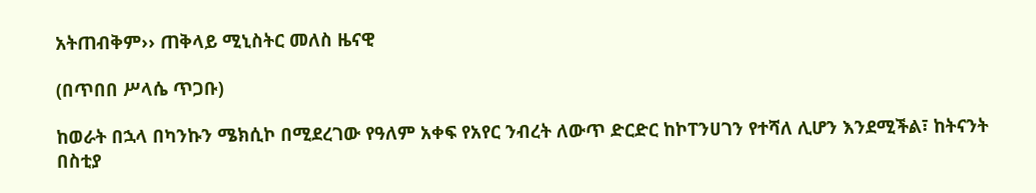አትጠብቅም›› ጠቅላይ ሚኒስትር መለስ ዜናዊ

(በጥበበ ሥላሴ ጥጋቡ)

ከወራት በኋላ በካንኩን ሜክሲኮ በሚደረገው የዓለም አቀፍ የአየር ንብረት ለውጥ ድርድር ከኮፐንሀገን የተሻለ ሊሆን እንደሚችል፣ ከትናንት በስቲያ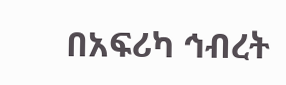በአፍሪካ ኅብረት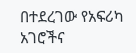በተደረገው የአፍሪካ አገሮችና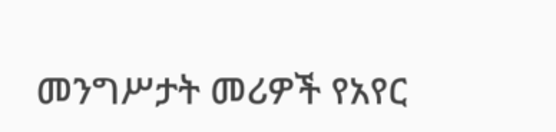መንግሥታት መሪዎች የአየር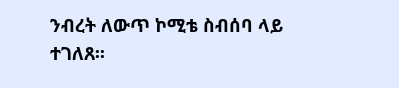ንብረት ለውጥ ኮሚቴ ስብሰባ ላይ ተገለጸ፡፡